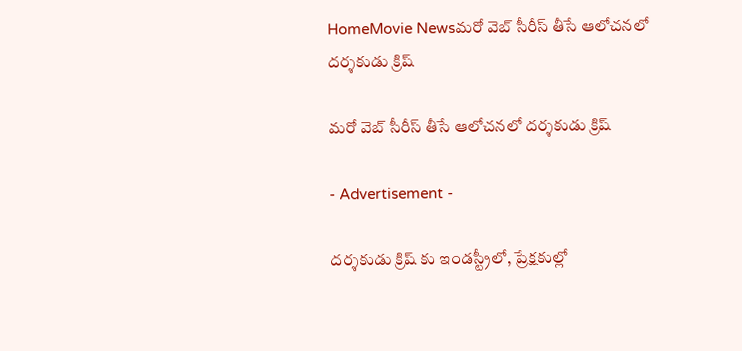HomeMovie Newsమరో వెబ్ సీరీస్ తీసే ఆలోచనలో దర్శకుడు క్రిష్

మరో వెబ్ సీరీస్ తీసే ఆలోచనలో దర్శకుడు క్రిష్

- Advertisement -

దర్శకుడు క్రిష్ కు ఇండస్ట్రీలో, ప్రేక్షకుల్లో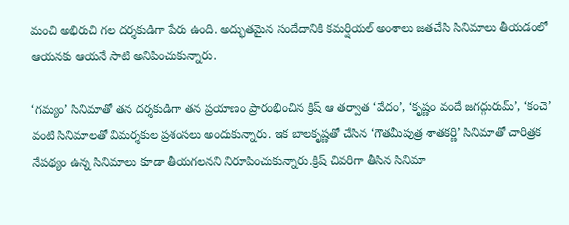మంచి అభిరుచి గల దర్శకుడిగా పేరు ఉంది. అద్భుతమైన సందేదానికి కమర్షియల్ అంశాలు జతచేసి సినిమాలు తీయడంలో ఆయనకు ఆయనే సాటి అనిపించుకున్నారు.

‘గమ్యం’ సినిమాతో తన దర్శకుడిగా తన ప్రయాణం ప్రారంభించిన క్రిష్ ఆ తర్వాత ‘వేదం’, ‘కృష్ణం వందే జగద్గురుమ్’, ‘కంచె’ వంటి సినిమాలతో విమర్శకుల ప్రశంసలు అందుకున్నారు. ఇక బాలకృష్ణతో చేసిన ‘గౌతమీపుత్ర శాతకర్ణి’ సినిమాతో చారిత్రక నేపథ్యం ఉన్న సినిమాలు కూడా తీయగలనని నిరూపించుకున్నారు.క్రిష్ చివరిగా తీసిన సినిమా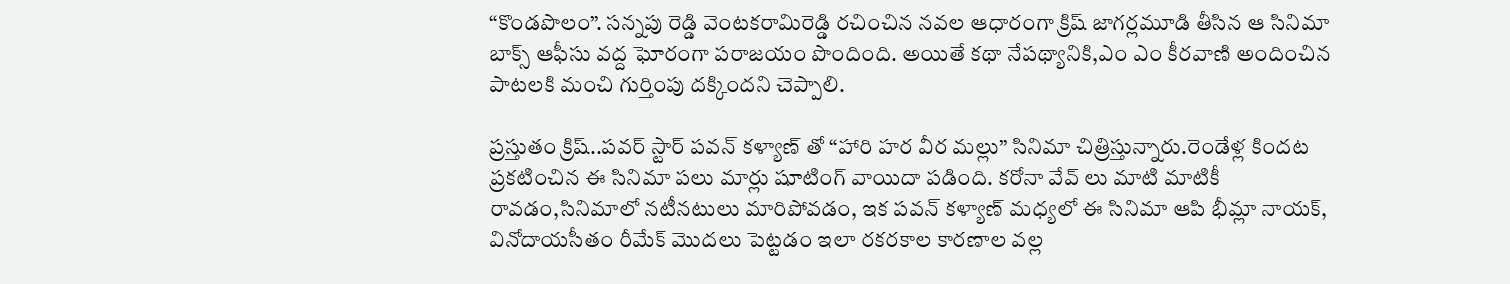“కొండపొలం”. సన్నపు రెడ్డి వెంటకరామిరెడ్డి రచించిన న‌వ‌ల ఆధారంగా క్రిష్ జాగ‌ర్ల‌మూడి తీసిన ఆ సినిమా బాక్స్ ఆఫీసు వద్ద ఘోరంగా పరాజయం పొందింది. అయితే కథా నేపథ్యానికి,ఎం ఎం కీరవాణి అందించిన పాటలకి మంచి గుర్తింపు దక్కిందని చెప్పాలి.

ప్రస్తుతం క్రిష్..పవర్ స్టార్ పవన్ కళ్యాణ్ తో “హారి హర వీర మల్లు” సినిమా చిత్రిస్తున్నారు.రెండేళ్ల కిందట ప్రకటించిన ఈ సినిమా పలు మార్లు షూటింగ్ వాయిదా పడింది. కరోనా వేవ్ లు మాటి మాటికీ రావడం,సినిమాలో నటీనటులు మారిపోవడం, ఇక పవన్ కళ్యాణ్ మధ్యలో ఈ సినిమా ఆపి భీమ్లా నాయక్, వినోదాయసీతం రీమేక్ మొదలు పెట్టడం ఇలా రకరకాల కారణాల వల్ల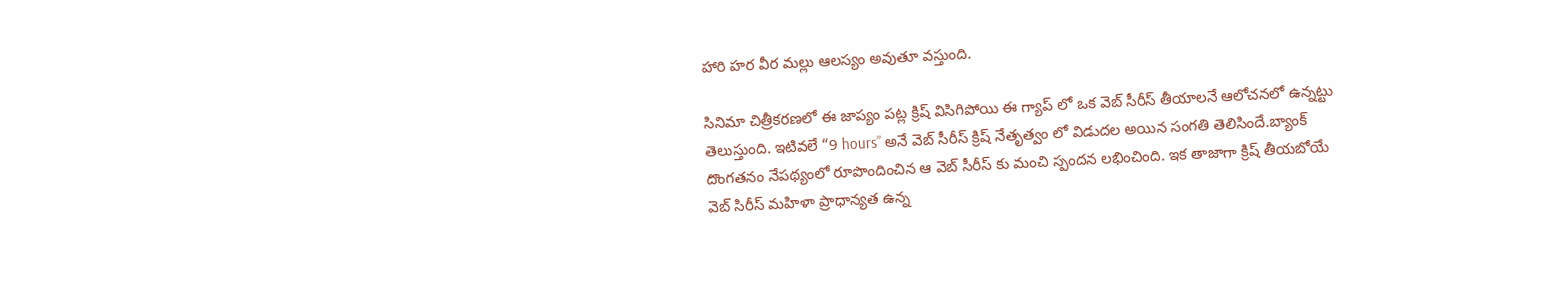హారి హర వీర మల్లు ఆలస్యం అవుతూ వస్తుంది.

సినిమా చిత్రీకరణలో ఈ జాప్యం పట్ల క్రిష్ విసిగిపోయి ఈ గ్యాప్ లో ఒక వెబ్ సీరీస్ తీయాలనే ఆలోచనలో ఉన్నట్టు తెలుస్తుంది. ఇటివలే “9 hours” అనే వెబ్ సీరీస్ క్రిష్ నేతృత్వం లో విడుదల అయిన సంగతి తెలిసిందే.బ్యాంక్ దొంగతనం నేపథ్యంలో రూపొందించిన ఆ వెబ్ సీరీస్ కు మంచి స్పందన లభించింది. ఇక తాజాగా క్రిష్ తీయబోయే వెబ్ సిరీస్ మహిళా ప్రాధాన్యత ఉన్న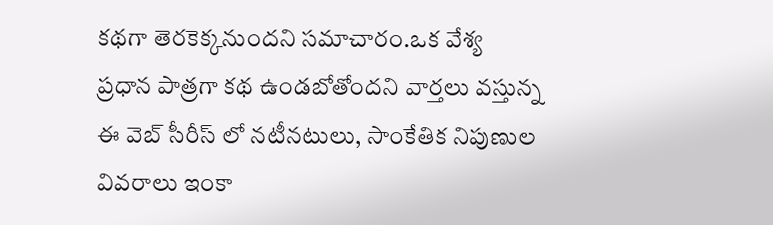కథగా తెరకెక్కనుందని సమాచారం.ఒక వేశ్య ప్రధాన పాత్రగా కథ ఉండబోతోందని వార్తలు వస్తున్న ఈ వెబ్ సీరీస్ లో నటీనటులు, సాంకేతిక నిపుణుల వివరాలు ఇంకా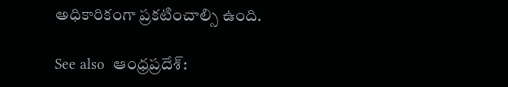అధికారికంగా ప్రకటించాల్సి ఉంది.

See also  ఆంధ్రప్రదేశ్: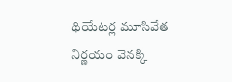థియేటర్ల మూసివేత నిర్ణయం వెనక్కి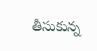తీసుకున్న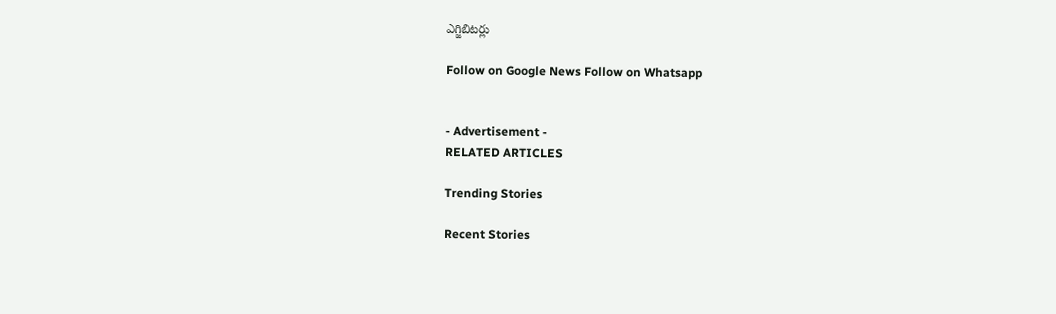ఎగ్జిబిటర్లు

Follow on Google News Follow on Whatsapp


- Advertisement -
RELATED ARTICLES

Trending Stories

Recent Stories